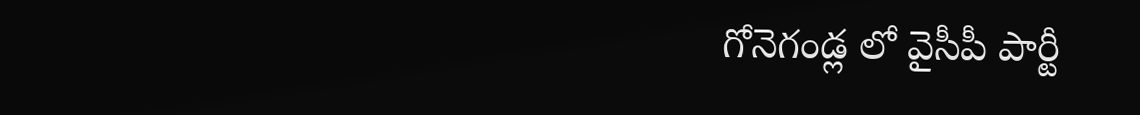గోనెగండ్ల లో వైసీపీ పార్టీ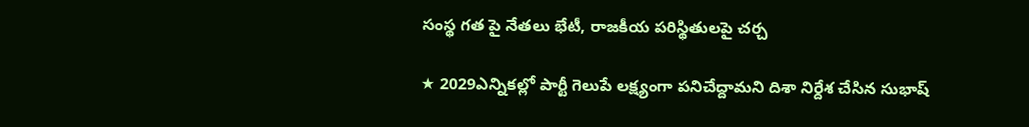సంస్థ గత పై నేతలు భేటీ, రాజకీయ పరిస్థితులపై చర్చ

★ 2029ఎన్నికల్లో పార్టీ గెలుపే లక్ష్యంగా పనిచేద్దామని దిశా నిర్దేశ చేసిన సుభాష్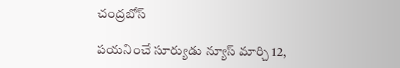చంద్రబోస్

పయనించే సూర్యుడు న్యూస్ మార్చి 12,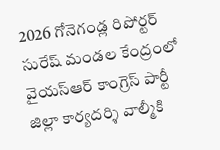2026 గోనెగండ్ల రిపోర్టర్ సురేష్ మండల కేంద్రంలో వైయస్ఆర్ కాంగ్రెస్ పార్టీ జిల్లా కార్యదర్శి వాల్మీకి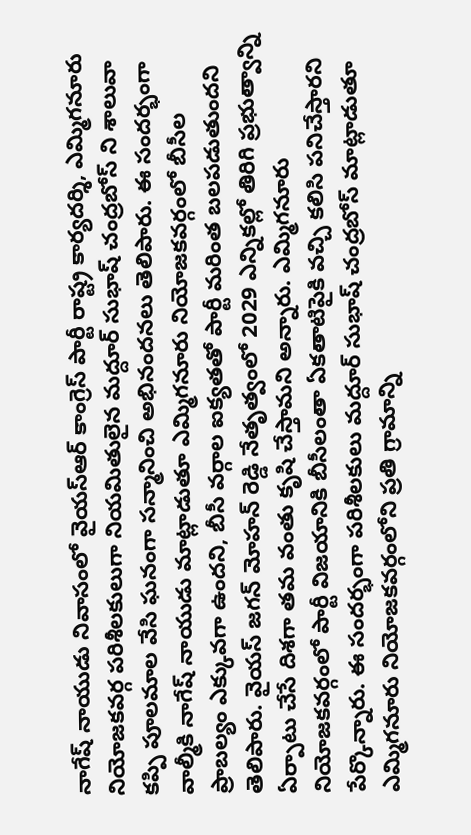నాగేష్ నాయుడు నివాసంలో వైయస్ఆర్ కాంగ్రెస్ పార్టీ రాష్ట్ర కార్యదర్శి, ఎమ్మిగనూరు నియోజకవర్గ పరిశీలకులుగా నియమితులైన మద్దూర్ సుభాష్ చంద్రబోస్ ని శాలువా కప్పి పూలమాల వేసి ఘనంగా సన్మానించి అభినందనలు తెలిపారు. ఈ సందర్భంగా వాల్మీకి నాగేష్ నాయుడు మాట్లాడుతూ ఎమ్మిగనూరు నియోజకవర్గంలో బీసీల ప్రాబల్యం ఎక్కువగా ఉందని, బీసీ వర్గాల ఐక్యతతో పార్టీ మరింత బలపడుతుందని తెలిపారు. వైయస్ జగన్ మోహన్ రెడ్డి నేతృత్వంలో 2029 ఎన్నికల్లో తిరిగి ప్రభుత్వాన్ని ఏర్పాటు చేసే దిశగా తమ వంతు కృషి చేస్తామని అన్నారు. ఎమ్మిగనూరు నియోజకవర్గంలో పార్టీ విజయానికి బీసీలంతా ఏకతాటిపైకి వచ్చి కలిసి పనిచేస్తారని పేర్కొన్నారు. ఈ సందర్భంగా పరిశీలకులు మద్దూర్ సుభాష్ చంద్రబోస్ మాట్లాడుతూ ఎమ్మిగనూరు నియోజకవర్గంలోని ప్రతి గ్రామాన్ని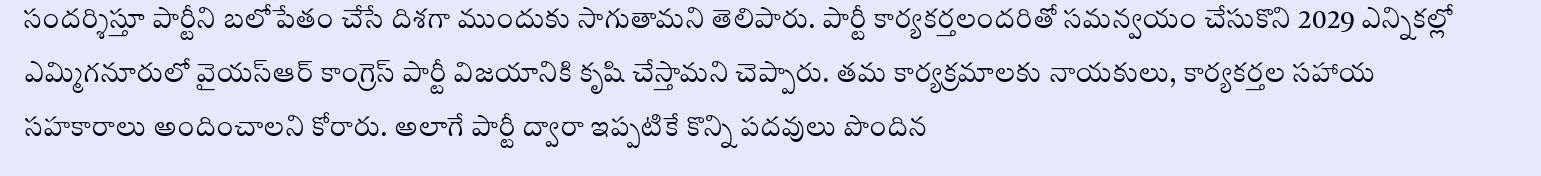సందర్శిస్తూ పార్టీని బలోపేతం చేసే దిశగా ముందుకు సాగుతామని తెలిపారు. పార్టీ కార్యకర్తలందరితో సమన్వయం చేసుకొని 2029 ఎన్నికల్లో ఎమ్మిగనూరులో వైయస్ఆర్ కాంగ్రెస్ పార్టీ విజయానికి కృషి చేస్తామని చెప్పారు. తమ కార్యక్రమాలకు నాయకులు, కార్యకర్తల సహాయ సహకారాలు అందించాలని కోరారు. అలాగే పార్టీ ద్వారా ఇప్పటికే కొన్ని పదవులు పొందిన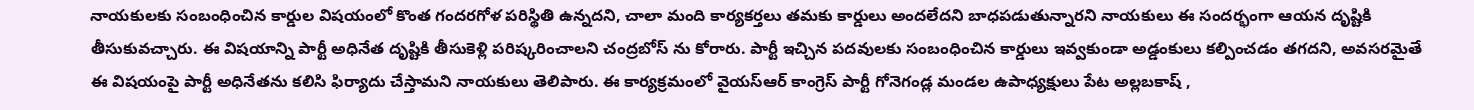నాయకులకు సంబంధించిన కార్డుల విషయంలో కొంత గందరగోళ పరిస్థితి ఉన్నదని, చాలా మంది కార్యకర్తలు తమకు కార్డులు అందలేదని బాధపడుతున్నారని నాయకులు ఈ సందర్భంగా ఆయన దృష్టికి తీసుకువచ్చారు. ఈ విషయాన్ని పార్టీ అధినేత దృష్టికి తీసుకెళ్లి పరిష్కరించాలని చంద్రబోస్ ను కోరారు. పార్టీ ఇచ్చిన పదవులకు సంబంధించిన కార్డులు ఇవ్వకుండా అడ్డంకులు కల్పించడం తగదని, అవసరమైతే ఈ విషయంపై పార్టీ అధినేతను కలిసి ఫిర్యాదు చేస్తామని నాయకులు తెలిపారు. ఈ కార్యక్రమంలో వైయస్ఆర్ కాంగ్రెస్ పార్టీ గోనెగండ్ల మండల ఉపాధ్యక్షులు పేట అల్లబకాష్ ,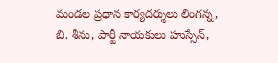మండల ప్రధాన కార్యదర్శులు లింగన్న, బి. శీను, పార్టీ నాయకులు హుస్సేన్,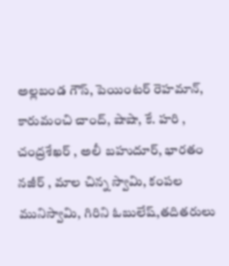అల్లబండ గౌస్, పెయింటర్ రెహమాన్, కారుమంచి చాంద్, షాషా, కే. హరి , చంద్రశేఖర్ , అలీ బహుదూర్, భారతం నజీర్ , మాల చిన్న స్వామి, కంపల మునిస్వామి, గిరిని ఓబులేష్,తదితరులు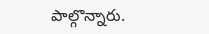పాల్గొన్నారు.